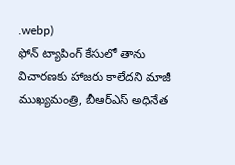.webp)
ఫోన్ ట్యాపింగ్ కేసులో తాను విచారణకు హాజరు కాలేదని మాజీ ముఖ్యమంత్రి, బీఆర్ఎస్ అధినేత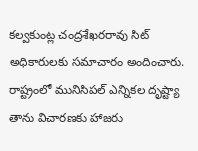కల్వకుంట్ల చంద్రశేఖరరావు సిట్ అధికారులకు సమాచారం అందించారు. రాష్ట్రంలో మునిసిపల్ ఎన్నికల దృష్ట్యా తాను విచారణకు హాజరు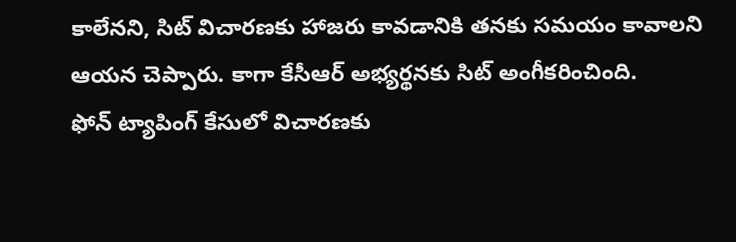కాలేనని, సిట్ విచారణకు హాజరు కావడానికి తనకు సమయం కావాలని ఆయన చెప్పారు. కాగా కేసీఆర్ అభ్యర్థనకు సిట్ అంగీకరించింది.
ఫోన్ ట్యాపింగ్ కేసులో విచారణకు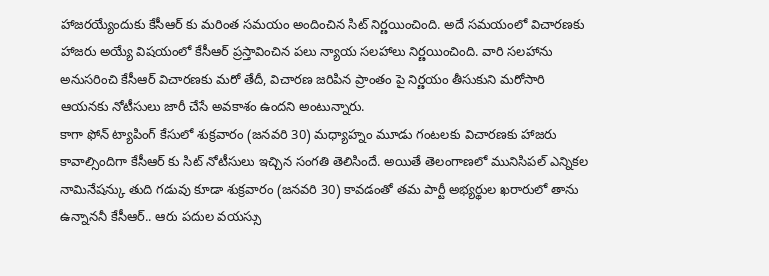హాజరయ్యేందుకు కేసీఆర్ కు మరింత సమయం అందించిన సిట్ నిర్ణయించింది. అదే సమయంలో విచారణకు హాజరు అయ్యే విషయంలో కేసీఆర్ ప్రస్తావించిన పలు న్యాయ సలహాలు నిర్ణయించింది. వారి సలహాను అనుసరించి కేసీఆర్ విచారణకు మరో తేదీ, విచారణ జరిపిన ప్రాంతం పై నిర్ణయం తీసుకుని మరోసారి ఆయనకు నోటీసులు జారీ చేసే అవకాశం ఉందని అంటున్నారు.
కాగా ఫోన్ ట్యాపింగ్ కేసులో శుక్రవారం (జనవరి 30) మధ్యాహ్నం మూడు గంటలకు విచారణకు హాజరు కావాల్సిందిగా కేసీఆర్ కు సిట్ నోటీసులు ఇచ్చిన సంగతి తెలిసిందే. అయితే తెలంగాణలో మునిసిపల్ ఎన్నికల నామినేషన్కు తుది గడువు కూడా శుక్రవారం (జనవరి 30) కావడంతో తమ పార్టీ అభ్యర్థుల ఖరారులో తాను ఉన్నాననీ కేసీఆర్.. ఆరు పదుల వయస్సు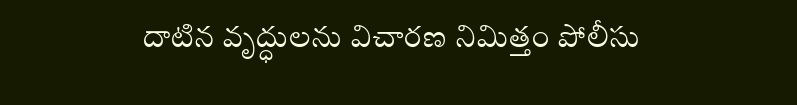దాటిన వృద్ధులను విచారణ నిమిత్తం పోలీసు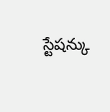స్టేషన్కు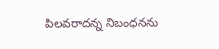పిలవరాదన్న నిబంధనను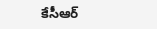కేసీఆర్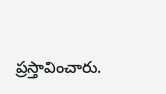ప్రస్తావించారు.